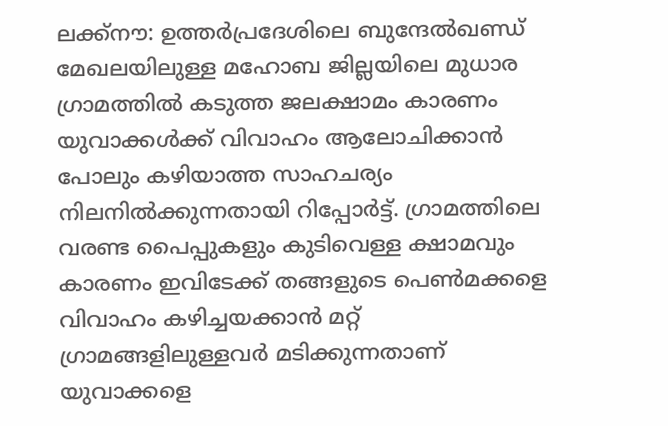ലക്ക്നൗ: ഉത്തർപ്രദേശിലെ ബുന്ദേൽഖണ്ഡ് മേഖലയിലുള്ള മഹോബ ജില്ലയിലെ മുധാര ഗ്രാമത്തിൽ കടുത്ത ജലക്ഷാമം കാരണം യുവാക്കൾക്ക് വിവാഹം ആലോചിക്കാൻ പോലും കഴിയാത്ത സാഹചര്യം നിലനിൽക്കുന്നതായി റിപ്പോർട്ട്. ഗ്രാമത്തിലെ വരണ്ട പൈപ്പുകളും കുടിവെള്ള ക്ഷാമവും കാരണം ഇവിടേക്ക് തങ്ങളുടെ പെൺമക്കളെ വിവാഹം കഴിച്ചയക്കാൻ മറ്റ് ഗ്രാമങ്ങളിലുള്ളവർ മടിക്കുന്നതാണ് യുവാക്കളെ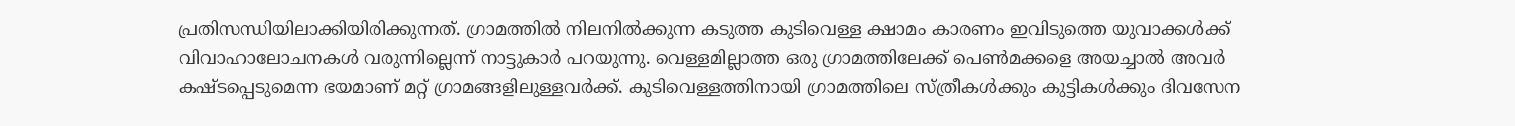പ്രതിസന്ധിയിലാക്കിയിരിക്കുന്നത്. ഗ്രാമത്തിൽ നിലനിൽക്കുന്ന കടുത്ത കുടിവെള്ള ക്ഷാമം കാരണം ഇവിടുത്തെ യുവാക്കൾക്ക് വിവാഹാലോചനകൾ വരുന്നില്ലെന്ന് നാട്ടുകാർ പറയുന്നു. വെള്ളമില്ലാത്ത ഒരു ഗ്രാമത്തിലേക്ക് പെൺമക്കളെ അയച്ചാൽ അവർ കഷ്ടപ്പെടുമെന്ന ഭയമാണ് മറ്റ് ഗ്രാമങ്ങളിലുള്ളവർക്ക്. കുടിവെള്ളത്തിനായി ഗ്രാമത്തിലെ സ്ത്രീകൾക്കും കുട്ടികൾക്കും ദിവസേന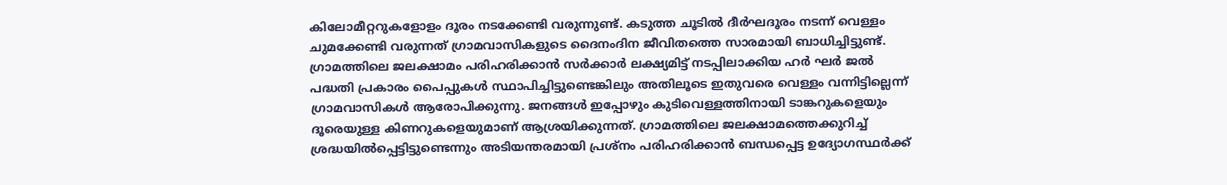കിലോമീറ്ററുകളോളം ദൂരം നടക്കേണ്ടി വരുന്നുണ്ട്. കടുത്ത ചൂടിൽ ദീർഘദൂരം നടന്ന് വെള്ളം ചുമക്കേണ്ടി വരുന്നത് ഗ്രാമവാസികളുടെ ദൈനംദിന ജീവിതത്തെ സാരമായി ബാധിച്ചിട്ടുണ്ട്.
ഗ്രാമത്തിലെ ജലക്ഷാമം പരിഹരിക്കാൻ സർക്കാർ ലക്ഷ്യമിട്ട് നടപ്പിലാക്കിയ ഹർ ഘർ ജൽ പദ്ധതി പ്രകാരം പൈപ്പുകൾ സ്ഥാപിച്ചിട്ടുണ്ടെങ്കിലും അതിലൂടെ ഇതുവരെ വെള്ളം വന്നിട്ടില്ലെന്ന് ഗ്രാമവാസികൾ ആരോപിക്കുന്നു. ജനങ്ങൾ ഇപ്പോഴും കുടിവെള്ളത്തിനായി ടാങ്കറുകളെയും ദൂരെയുള്ള കിണറുകളെയുമാണ് ആശ്രയിക്കുന്നത്. ഗ്രാമത്തിലെ ജലക്ഷാമത്തെക്കുറിച്ച് ശ്രദ്ധയിൽപ്പെട്ടിട്ടുണ്ടെന്നും അടിയന്തരമായി പ്രശ്നം പരിഹരിക്കാൻ ബന്ധപ്പെട്ട ഉദ്യോഗസ്ഥർക്ക്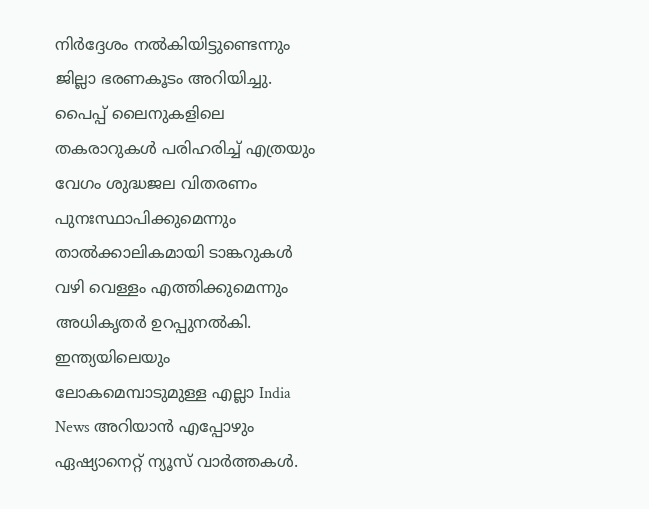നിർദ്ദേശം നൽകിയിട്ടുണ്ടെന്നും ജില്ലാ ഭരണകൂടം അറിയിച്ചു. പൈപ്പ് ലൈനുകളിലെ തകരാറുകൾ പരിഹരിച്ച് എത്രയും വേഗം ശുദ്ധജല വിതരണം പുനഃസ്ഥാപിക്കുമെന്നും താൽക്കാലികമായി ടാങ്കറുകൾ വഴി വെള്ളം എത്തിക്കുമെന്നും അധികൃതർ ഉറപ്പുനൽകി.
ഇന്ത്യയിലെയും ലോകമെമ്പാടുമുള്ള എല്ലാ India News അറിയാൻ എപ്പോഴും ഏഷ്യാനെറ്റ് ന്യൂസ് വാർത്തകൾ.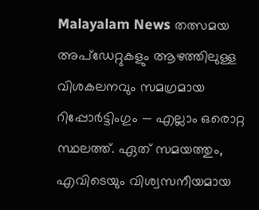Malayalam News തത്സമയ അപ്ഡേറ്റുകളും ആഴത്തിലുള്ള വിശകലനവും സമഗ്രമായ റിപ്പോർട്ടിംഗും — എല്ലാം ഒരൊറ്റ സ്ഥലത്ത്. ഏത് സമയത്തും, എവിടെയും വിശ്വസനീയമായ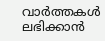വാർത്തകൾ ലഭിക്കാൻ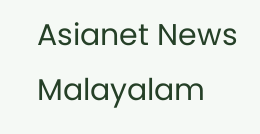Asianet News Malayalam